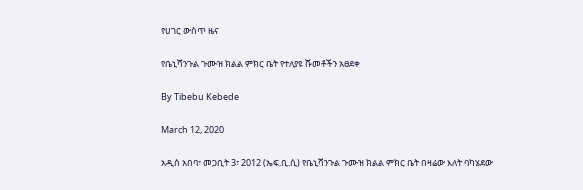የሀገር ውስጥ ዜና

የቤኒሻንጉል ጉሙዝ ክልል ምክር ቤት የተለያዩ ሹመቶችን አፀደቀ

By Tibebu Kebede

March 12, 2020

አዲስ አበባ፣ መጋቢት 3፣ 2012 (ኤፍ.ቢ.ሲ) የቤኒሻንጉል ጉሙዝ ክልል ምክር ቤት በዛሬው እለት ባካሄደው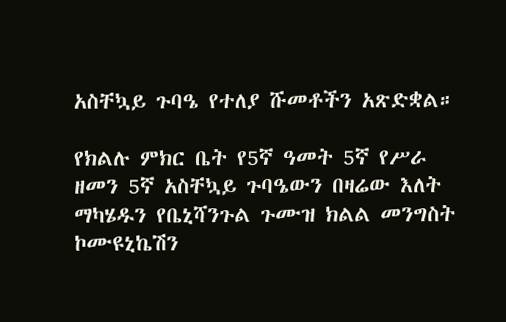አስቸኳይ ጉባዔ የተለያ ሹመቶችን አጽድቋል።

የክልሉ ምክር ቤት የ5ኛ ዓመት 5ኛ የሥራ ዘመን 5ኛ አስቸኳይ ጉባዔውን በዛሬው እለት ማካሄዱን የቤኒሻንጉል ጉሙዝ ክልል መንግስት ኮሙዩኒኬሽን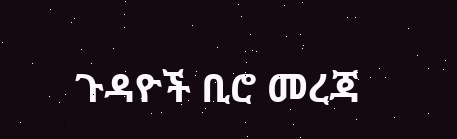ጉዳዮች ቢሮ መረጃ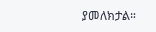ያመለክታል።